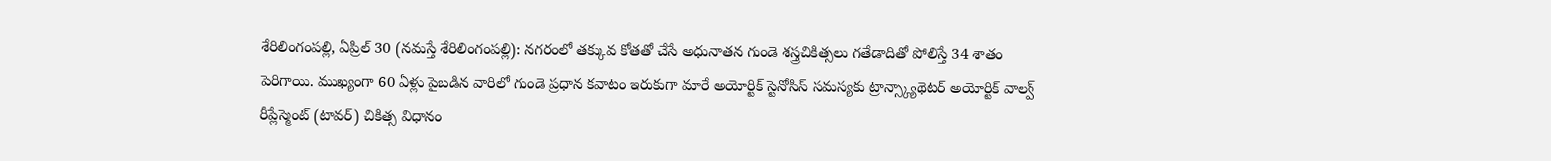శేరిలింగంపల్లి, ఏప్రిల్ 30 (నమస్తే శేరిలింగంపల్లి): నగరంలో తక్కువ కోతతో చేసే అధునాతన గుండె శస్త్రచికిత్సలు గతేడాదితో పోలిస్తే 34 శాతం పెరిగాయి. ముఖ్యంగా 60 ఏళ్లు పైబడిన వారిలో గుండె ప్రధాన కవాటం ఇరుకుగా మారే అయోర్టిక్ స్టెనోసిస్ సమస్యకు ట్రాన్స్క్యాథెటర్ అయోర్టిక్ వాల్వ్ రీప్లేస్మెంట్ (టావర్) చికిత్స విధానం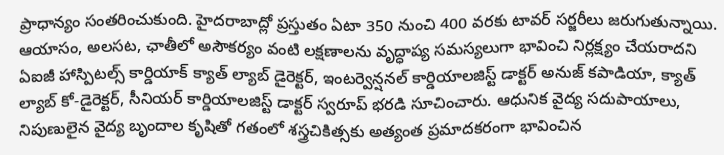ప్రాధాన్యం సంతరించుకుంది. హైదరాబాద్లో ప్రస్తుతం ఏటా 350 నుంచి 400 వరకు టావర్ సర్జరీలు జరుగుతున్నాయి. ఆయాసం, అలసట, ఛాతీలో అసౌకర్యం వంటి లక్షణాలను వృద్ధాప్య సమస్యలుగా భావించి నిర్లక్ష్యం చేయరాదని ఏఐజీ హాస్పిటల్స్ కార్డియాక్ క్యాత్ ల్యాబ్ డైరెక్టర్, ఇంటర్వెన్షనల్ కార్డియాలజిస్ట్ డాక్టర్ అనుజ్ కపాడియా, క్యాత్ ల్యాబ్ కో-డైరెక్టర్, సీనియర్ కార్డియాలజిస్ట్ డాక్టర్ స్వరూప్ భరడి సూచించారు. ఆధునిక వైద్య సదుపాయాలు, నిపుణులైన వైద్య బృందాల కృషితో గతంలో శస్త్రచికిత్సకు అత్యంత ప్రమాదకరంగా భావించిన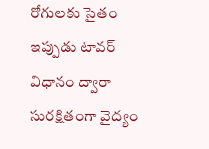రోగులకు సైతం ఇప్పుడు టావర్ విధానం ద్వారా సురక్షితంగా వైద్యం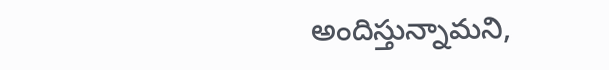అందిస్తున్నామని,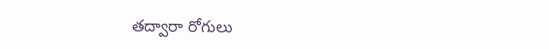తద్వారా రోగులు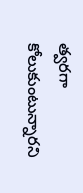త్వరగా కోలుకుంటున్నారని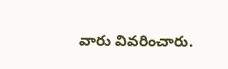వారు వివరించారు.